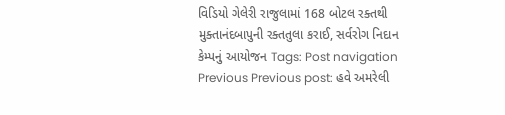વિડિયો ગેલેરી રાજુલામાં 168 બોટલ રક્તથી મુક્તાનંદબાપુની રક્તતુલા કરાઈ, સર્વરોગ નિદાન કેમ્પનું આયોજન Tags: Post navigation Previous Previous post: હવે અમરેલી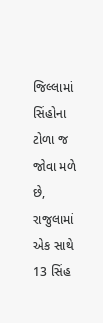જિલ્લામાં સિંહોના ટોળા જ જોવા મળે છે, રાજુલામાં એક સાથે 13 સિંહ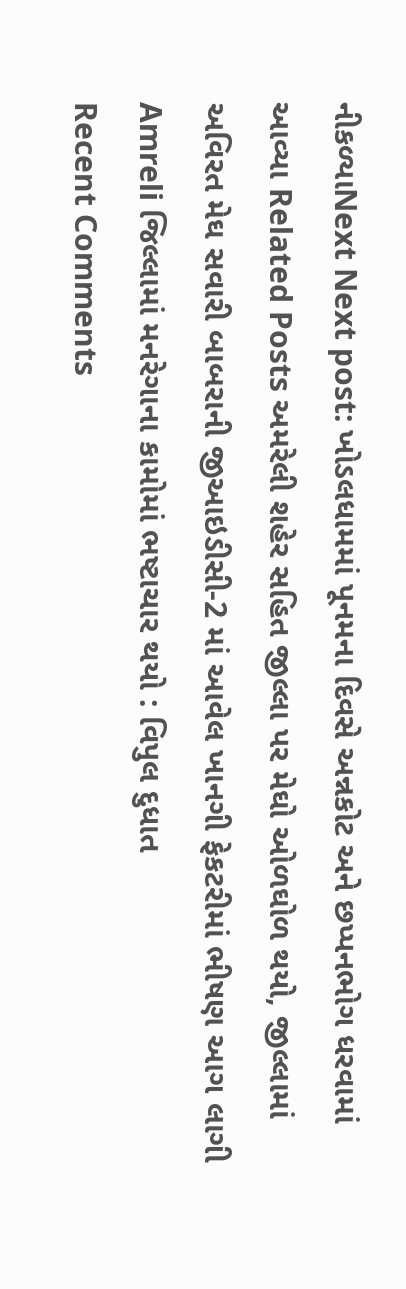નીકળ્યાNext Next post: ખોડલધામમાં પૂનમના દિવસે અન્નકોટ અને છપ્પનભોગ ધરવામાં આવ્યા Related Posts અમરેલી શહેર સહિત જીલ્લા પર મેઘો ઓળઘોળ થયો, જીલ્લામાં અવિરત મેઘ સવારી બાબરાની જીઆઇડીસી-2 માં આવેલ ખાનગી ફેકટરીમાં ભીષણ આગ લાગી Amreli જિલ્લામાં મનરેગાના કામોમાં ભષ્ટાચાર થયો : વિપુલ દુધાત
Recent Comments